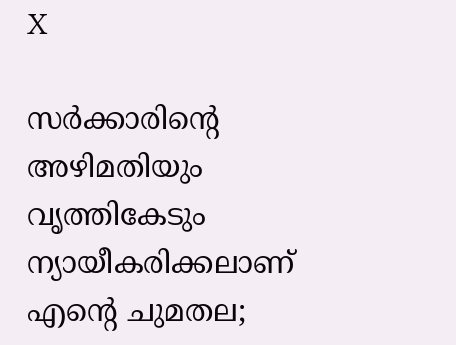X

സര്‍ക്കാരിന്റെ അഴിമതിയും വൃത്തികേടും ന്യായീകരിക്കലാണ് എന്റെ ചുമതല;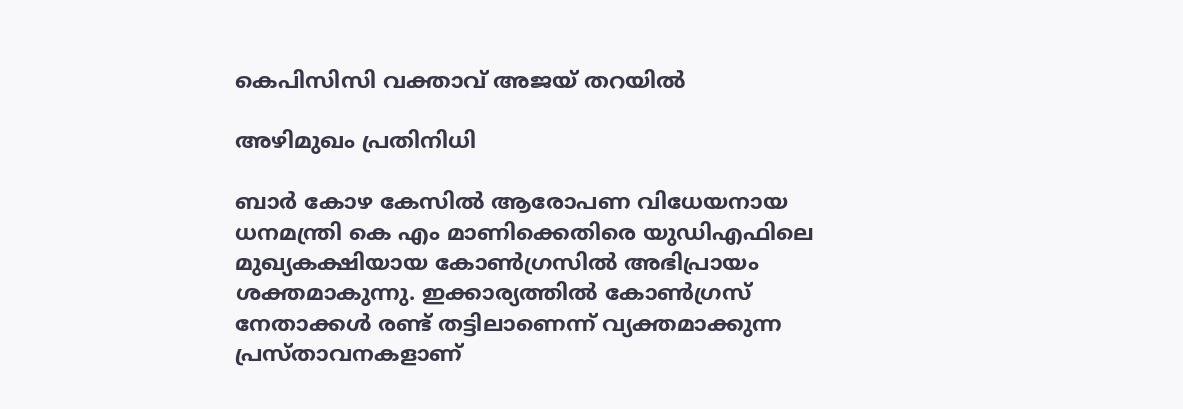കെപിസിസി വക്താവ് അജയ് തറയില്‍

അഴിമുഖം പ്രതിനിധി

ബാര്‍ കോഴ കേസില്‍ ആരോപണ വിധേയനായ ധനമന്ത്രി കെ എം മാണിക്കെതിരെ യുഡിഎഫിലെ മുഖ്യകക്ഷിയായ കോണ്‍ഗ്രസില്‍ അഭിപ്രായം ശക്തമാകുന്നു. ഇക്കാര്യത്തില്‍ കോണ്‍ഗ്രസ് നേതാക്കള്‍ രണ്ട് തട്ടിലാണെന്ന് വ്യക്തമാക്കുന്ന പ്രസ്താവനകളാണ്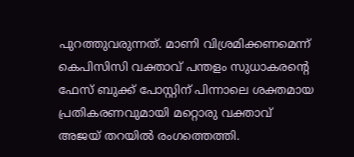പുറത്തുവരുന്നത്. മാണി വിശ്രമിക്കണമെന്ന് കെപിസിസി വക്താവ് പന്തളം സുധാകരന്റെ ഫേസ് ബുക്ക് പോസ്റ്റിന് പിന്നാലെ ശക്തമായ പ്രതികരണവുമായി മറ്റൊരു വക്താവ് അജയ് തറയില്‍ രംഗത്തെത്തി.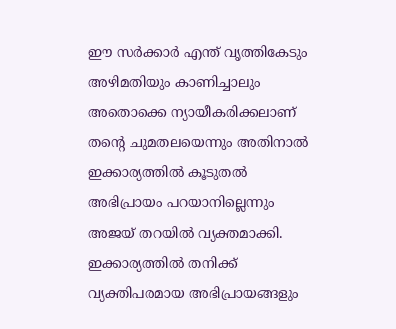ഈ സര്‍ക്കാര്‍ എന്ത് വൃത്തികേടും അഴിമതിയും കാണിച്ചാലും അതൊക്കെ ന്യായീകരിക്കലാണ് തന്റെ ചുമതലയെന്നും അതിനാല്‍ ഇക്കാര്യത്തില്‍ കൂടുതല്‍ അഭിപ്രായം പറയാനില്ലെന്നും അജയ് തറയില്‍ വ്യക്തമാക്കി. ഇക്കാര്യത്തില്‍ തനിക്ക് വ്യക്തിപരമായ അഭിപ്രായങ്ങളും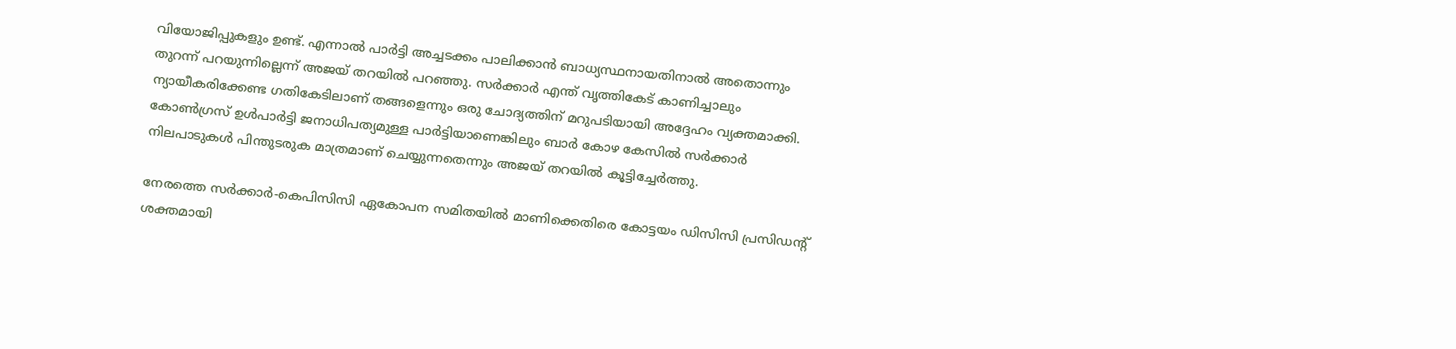വിയോജിപ്പുകളും ഉണ്ട്. എന്നാല്‍ പാര്‍ട്ടി അച്ചടക്കം പാലിക്കാന്‍ ബാധ്യസ്ഥനായതിനാല്‍ അതൊന്നും തുറന്ന് പറയുന്നില്ലെന്ന് അജയ് തറയില്‍ പറഞ്ഞു. സര്‍ക്കാര്‍ എന്ത് വൃത്തികേട് കാണിച്ചാലും ന്യായീകരിക്കേണ്ട ഗതികേടിലാണ് തങ്ങളെന്നും ഒരു ചോദ്യത്തിന് മറുപടിയായി അദ്ദേഹം വ്യക്തമാക്കി. കോണ്‍ഗ്രസ് ഉള്‍പാര്‍ട്ടി ജനാധിപത്യമുള്ള പാര്‍ട്ടിയാണെങ്കിലും ബാര്‍ കോഴ കേസില്‍ സര്‍ക്കാര്‍ നിലപാടുകള്‍ പിന്തുടരുക മാത്രമാണ് ചെയ്യുന്നതെന്നും അജയ് തറയില്‍ കൂട്ടിച്ചേര്‍ത്തു.

നേരത്തെ സര്‍ക്കാര്‍-കെപിസിസി ഏകോപന സമിതയില്‍ മാണിക്കെതിരെ കോട്ടയം ഡിസിസി പ്രസിഡന്റ് ശക്തമായി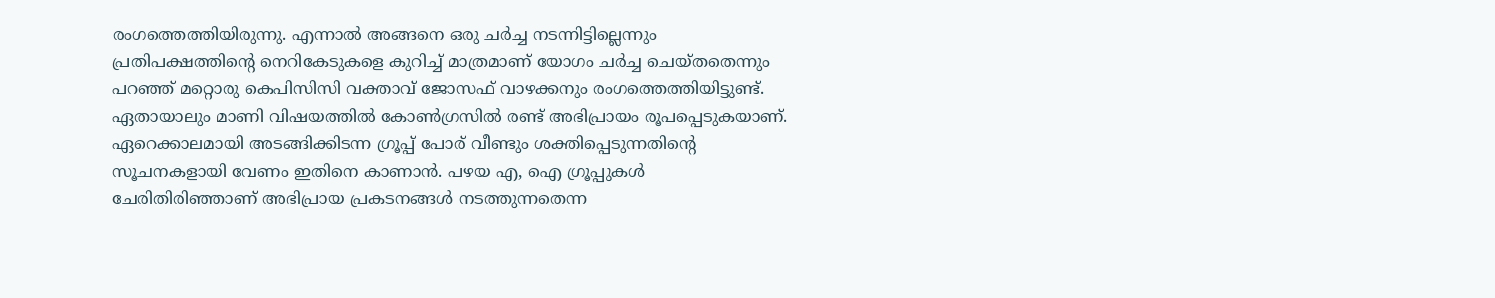രംഗത്തെത്തിയിരുന്നു. എന്നാല്‍ അങ്ങനെ ഒരു ചര്‍ച്ച നടന്നിട്ടില്ലെന്നും പ്രതിപക്ഷത്തിന്റെ നെറികേടുകളെ കുറിച്ച് മാത്രമാണ് യോഗം ചര്‍ച്ച ചെയ്തതെന്നും പറഞ്ഞ് മറ്റൊരു കെപിസിസി വക്താവ് ജോസഫ് വാഴക്കനും രംഗത്തെത്തിയിട്ടുണ്ട്. ഏതായാലും മാണി വിഷയത്തില്‍ കോണ്‍ഗ്രസില്‍ രണ്ട് അഭിപ്രായം രൂപപ്പെടുകയാണ്. ഏറെക്കാലമായി അടങ്ങിക്കിടന്ന ഗ്രൂപ്പ് പോര് വീണ്ടും ശക്തിപ്പെടുന്നതിന്റെ സൂചനകളായി വേണം ഇതിനെ കാണാന്‍. പഴയ എ, ഐ ഗ്രൂപ്പുകള്‍ ചേരിതിരിഞ്ഞാണ് അഭിപ്രായ പ്രകടനങ്ങള്‍ നടത്തുന്നതെന്ന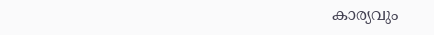കാര്യവും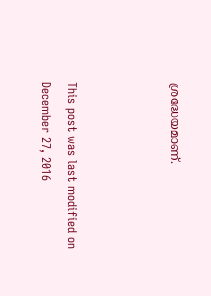ശ്രദ്ധേയമാണ്.



This post was last modified on December 27, 2016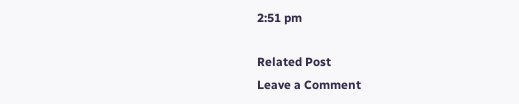2:51 pm

Related Post
Leave a Comment